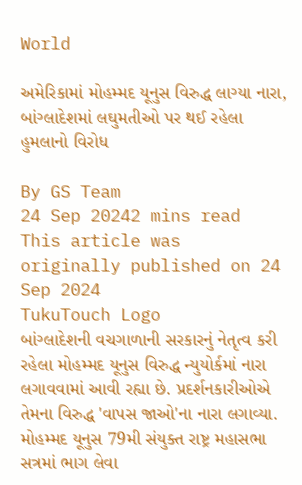World

અમેરિકામાં મોહમ્મદ યૂનુસ વિરુદ્ધ લાગ્યા નારા, બાંગ્લાદેશમાં લઘુમતીઓ પર થઈ રહેલા હુમલાનો વિરોધ

By GS Team
24 Sep 20242 mins read
This article was originally published on 24 Sep 2024
TukuTouch Logo
બાંગ્લાદેશની વચગાળાની સરકારનું નેતૃત્વ કરી રહેલા મોહમ્મદ યૂનુસ વિરુદ્ધ ન્યુયોર્કમાં નારા લગાવવામાં આવી રહ્યા છે. પ્રદર્શનકારીઓએ તેમના વિરુદ્ધ 'વાપસ જાઓ'ના નારા લગાવ્યા. મોહમ્મદ યૂનુસ 79મી સંયુક્ત રાષ્ટ્ર મહાસભા સત્રમાં ભાગ લેવા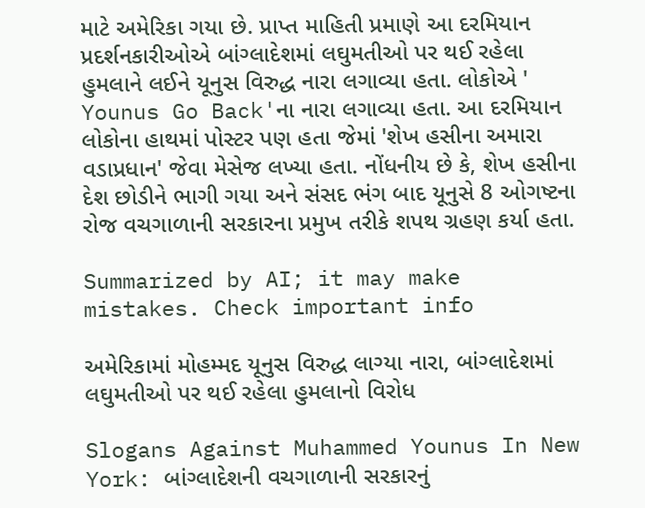માટે અમેરિકા ગયા છે. પ્રાપ્ત માહિતી પ્રમાણે આ દરમિયાન પ્રદર્શનકારીઓએ બાંગ્લાદેશમાં લઘુમતીઓ પર થઈ રહેલા હુમલાને લઈને યૂનુસ વિરુદ્ધ નારા લગાવ્યા હતા. લોકોએ ' Younus Go Back'ના નારા લગાવ્યા હતા. આ દરમિયાન લોકોના હાથમાં પોસ્ટર પણ હતા જેમાં 'શેખ હસીના અમારા વડાપ્રધાન' જેવા મેસેજ લખ્યા હતા. નોંધનીય છે કે, શેખ હસીના દેશ છોડીને ભાગી ગયા અને સંસદ ભંગ બાદ યૂનુસે 8 ઓગષ્ટના રોજ વચગાળાની સરકારના પ્રમુખ તરીકે શપથ ગ્રહણ કર્યા હતા.

Summarized by AI; it may make mistakes. Check important info

અમેરિકામાં મોહમ્મદ યૂનુસ વિરુદ્ધ લાગ્યા નારા, બાંગ્લાદેશમાં લઘુમતીઓ પર થઈ રહેલા હુમલાનો વિરોધ

Slogans Against Muhammed Younus In New York: બાંગ્લાદેશની વચગાળાની સરકારનું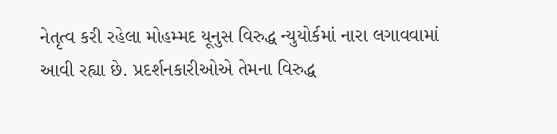નેતૃત્વ કરી રહેલા મોહમ્મદ યૂનુસ વિરુદ્ધ ન્યુયોર્કમાં નારા લગાવવામાં આવી રહ્યા છે. પ્રદર્શનકારીઓએ તેમના વિરુદ્ધ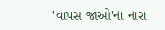'વાપસ જાઓ'ના નારા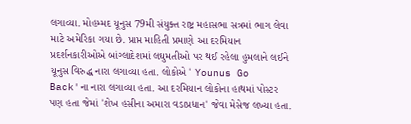લગાવ્યા. મોહમ્મદ યૂનુસ 79મી સંયુક્ત રાષ્ટ્ર મહાસભા સત્રમાં ભાગ લેવા માટે અમેરિકા ગયા છે. પ્રાપ્ત માહિતી પ્રમાણે આ દરમિયાન પ્રદર્શનકારીઓએ બાંગ્લાદેશમાં લઘુમતીઓ પર થઈ રહેલા હુમલાને લઈને યૂનુસ વિરુદ્ધ નારા લગાવ્યા હતા. લોકોએ ' Younus Go Back'ના નારા લગાવ્યા હતા. આ દરમિયાન લોકોના હાથમાં પોસ્ટર પણ હતા જેમાં 'શેખ હસીના અમારા વડાપ્રધાન' જેવા મેસેજ લખ્યા હતા.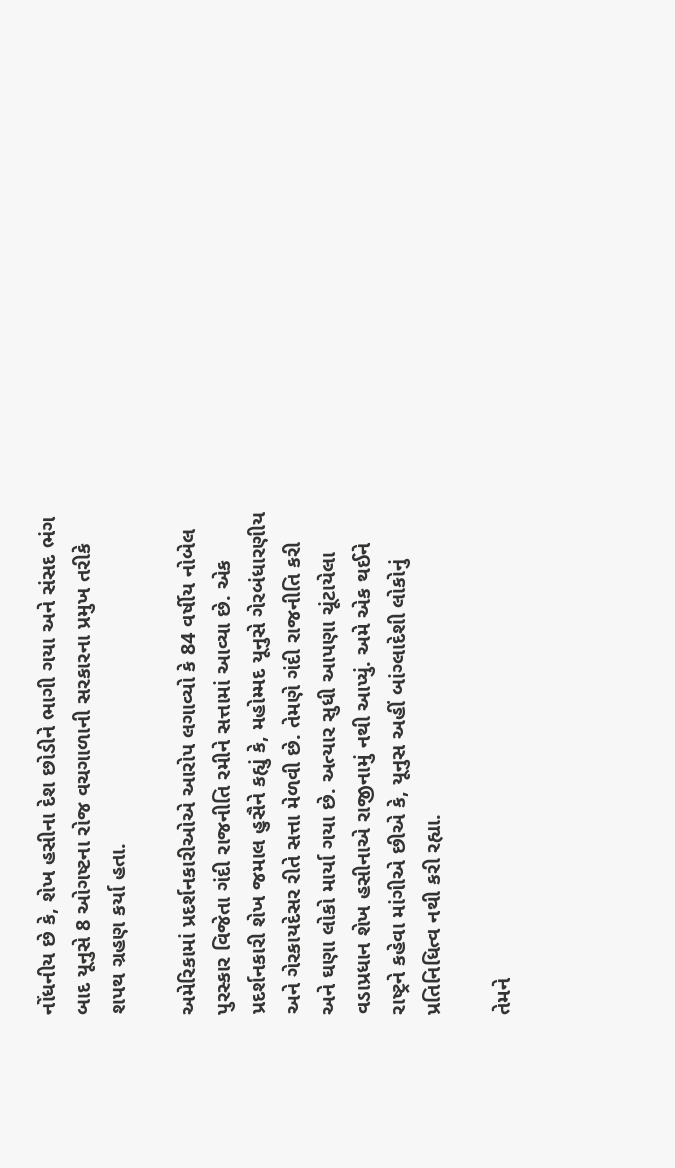નોંધનીય છે કે, શેખ હસીના દેશ છોડીને ભાગી ગયા અને સંસદ ભંગ બાદ યૂનુસે 8 ઓગષ્ટના રોજ વચગાળાની સરકારના પ્રમુખ તરીકે શપથ ગ્રહણ કર્યા હતા.

અમેરિકામાં પ્રદર્શનકારીઓએ આરોપ લગાવ્યો કે 84 વર્ષીય નોબેલ પુરસ્કાર વિજેતા ગંદી રાજનીતિ રમીને સત્તામાં આવ્યા છે. એક પ્રદર્શનકારી શેખ જમાલ હુસૈને કહ્યું કે, મહોમ્મદ યૂનુસે ગેરબંધારણીય અને ગેરકાયદેસર રીતે સત્તા મેળવી છે. તેમણે ગંદી રાજનીતિ કરી અને ઘણા લોકો માર્યા ગયા છે. અત્યાર સુધી આપણા ચૂંટાયેલા વડાપ્રધાન શેખ હસીનાએ રાજીનામું નથી આપ્યું. અમે એક થઈને રાષ્ટ્રને કહેવા માંગીએ છીએ કે, યૂનુસ અહીં બાંગ્લાદેશી લોકોનું પ્રતિનિધિત્વ નથી કરી રહ્યા.

તેમને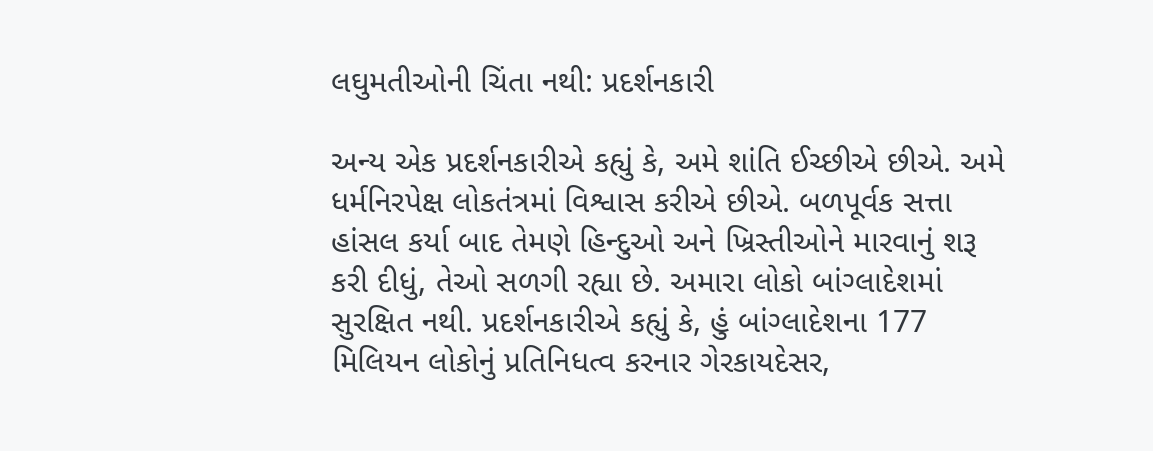લઘુમતીઓની ચિંતા નથી: પ્રદર્શનકારી

અન્ય એક પ્રદર્શનકારીએ કહ્યું કે, અમે શાંતિ ઈચ્છીએ છીએ. અમે ધર્મનિરપેક્ષ લોકતંત્રમાં વિશ્વાસ કરીએ છીએ. બળપૂર્વક સત્તા હાંસલ કર્યા બાદ તેમણે હિન્દુઓ અને ખ્રિસ્તીઓને મારવાનું શરૂ કરી દીધું, તેઓ સળગી રહ્યા છે. અમારા લોકો બાંગ્લાદેશમાં સુરક્ષિત નથી. પ્રદર્શનકારીએ કહ્યું કે, હું બાંગ્લાદેશના 177 મિલિયન લોકોનું પ્રતિનિધત્વ કરનાર ગેરકાયદેસર,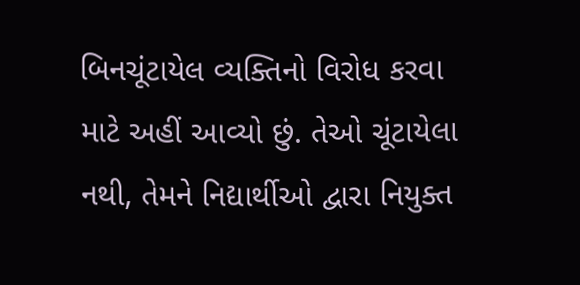બિનચૂંટાયેલ વ્યક્તિનો વિરોધ કરવા માટે અહીં આવ્યો છું. તેઓ ચૂંટાયેલા નથી, તેમને નિદ્યાર્થીઓ દ્વારા નિયુક્ત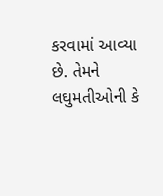કરવામાં આવ્યા છે. તેમને લઘુમતીઓની કે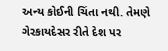અન્ય કોઈની ચિંતા નથી. તેમણે ગેરકાયદેસર રીતે દેશ પર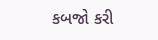કબજો કરી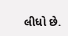લીધો છે.